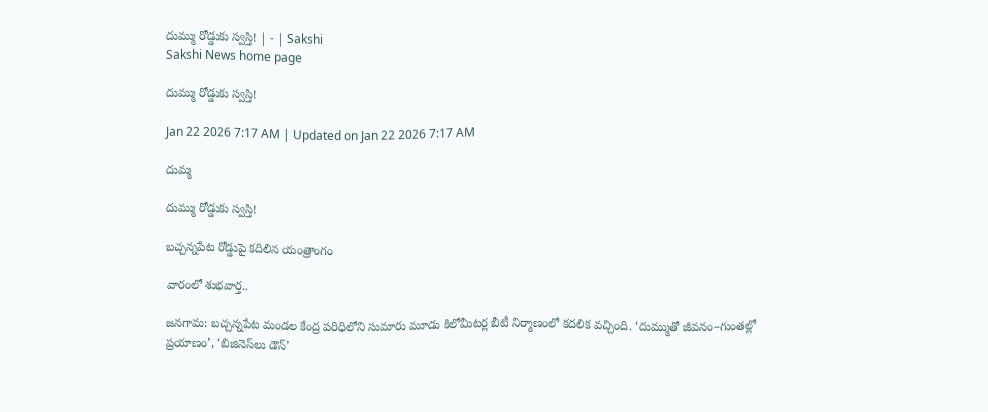దుమ్ము రోడ్డుకు స్వస్తి! | - | Sakshi
Sakshi News home page

దుమ్ము రోడ్డుకు స్వస్తి!

Jan 22 2026 7:17 AM | Updated on Jan 22 2026 7:17 AM

దుమ్మ

దుమ్ము రోడ్డుకు స్వస్తి!

బచ్చన్నపేట రోడ్డుపై కదిలిన యంత్రాంగం

వారంలో శుభవార్త..

జనగామ: బచ్చన్నపేట మండల కేంద్ర పరిధిలోని సుమారు మూడు కిలోమీటర్ల బీటీ నిర్మాణంలో కదలిక వచ్చింది. ‘దుమ్ముతో జీవనం–గుంతల్లో ప్రయాణం’, ‘బిజినెస్‌లు డౌన్‌’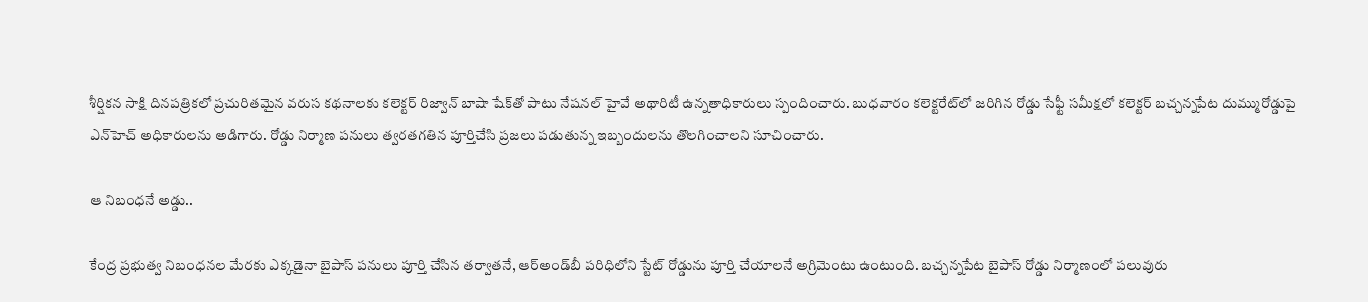శీర్షికన సాక్షి దినపత్రికలో ప్రచురితమైన వరుస కథనాలకు కలెక్టర్‌ రిజ్వాన్‌ బాషా షేక్‌తో పాటు నేషనల్‌ హైవే అథారిటీ ఉన్నతాధికారులు స్పందించారు. బుధవారం కలెక్టరేట్‌లో జరిగిన రోడ్డు సేఫ్టీ సమీక్షలో కలెక్టర్‌ బచ్చన్నపేట దుమ్మురోడ్డుపై ఎన్‌హెచ్‌ అధికారులను అడిగారు. రోడ్డు నిర్మాణ పనులు త్వరతగతిన పూర్తిచేసి ప్రజలు పడుతున్న ఇబ్బందులను తొలగించాలని సూచించారు.

ఆ నిబంధనే అడ్డు..

కేంద్ర ప్రభుత్వ నిబంధనల మేరకు ఎక్కడైనా బైపాస్‌ పనులు పూర్తి చేసిన తర్వాతనే, ఆర్‌అండ్‌బీ పరిధిలోని స్టేట్‌ రోడ్డును పూర్తి చేయాలనే అగ్రిమెంటు ఉంటుంది. బచ్చన్నపేట బైపాస్‌ రోడ్డు నిర్మాణంలో పలువురు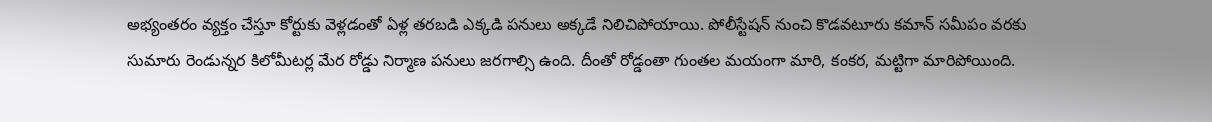అభ్యంతరం వ్యక్తం చేస్తూ కోర్టుకు వెళ్లడంతో ఏళ్ల తరబడి ఎక్కడి పనులు అక్కడే నిలిచిపోయాయి. పోలీస్టేషన్‌ నుంచి కొడవటూరు కమాన్‌ సమీపం వరకు సుమారు రెండున్నర కిలోమీటర్ల మేర రోడ్డు నిర్మాణ పనులు జరగాల్సి ఉంది. దీంతో రోడ్డంతా గుంతల మయంగా మారి, కంకర, మట్టిగా మారిపోయింది.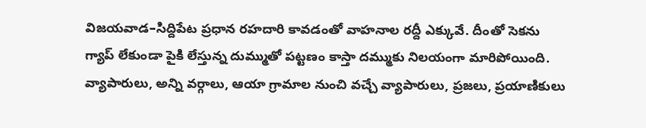విజయవాడ–సిద్దిపేట ప్రధాన రహదారి కావడంతో వాహనాల రద్దీ ఎక్కువే. దీంతో సెకను గ్యాప్‌ లేకుండా పైకి లేస్తున్న దుమ్ముతో పట్టణం కాస్తా దమ్ముకు నిలయంగా మారిపోయింది. వ్యాపారులు, అన్ని వర్గాలు, ఆయా గ్రామాల నుంచి వచ్చే వ్యాపారులు, ప్రజలు, ప్రయాణికులు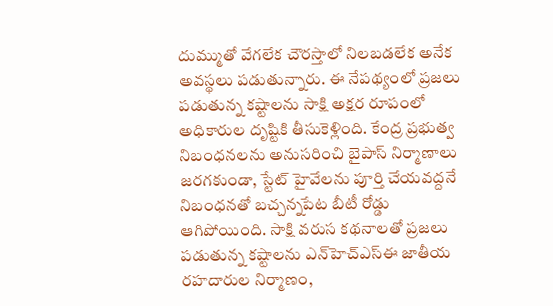దుమ్ముతో వేగలేక చౌరస్తాలో నిలబడలేక అనేక అవస్థలు పడుతున్నారు. ఈ నేపథ్యంలో ప్రజలు పడుతున్న కష్టాలను సాక్షి అక్షర రూపంలో అధికారుల దృష్టికి తీసుకెళ్లింది. కేంద్ర ప్రభుత్వ నిబంధనలను అనుసరించి బైపాస్‌ నిర్మాణాలు జరగకుండా, స్టేట్‌ హైవేలను పూర్తి చేయవద్దనే నిబంధనతో బచ్చన్నపేట బీటీ రోడ్డు ఆగిపోయింది. సాక్షి వరుస కథనాలతో ప్రజలు పడుతున్న కష్టాలను ఎన్‌హెచ్‌ఎస్‌ఈ జాతీయ రహదారుల నిర్మాణం,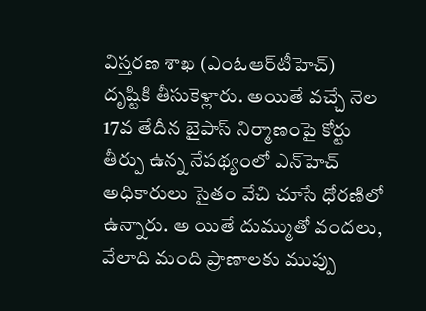విస్తరణ శాఖ (ఎంఓఆర్‌టీహెచ్‌) దృష్టికి తీసుకెళ్లారు. అయితే వచ్చే నెల 17వ తేదీన బైపాస్‌ నిర్మాణంపై కోర్టు తీర్పు ఉన్న నేపథ్యంలో ఎన్‌హెచ్‌ అధికారులు సైతం వేచి చూసే ధోరణిలో ఉన్నారు. అ యితే దుమ్ముతో వందలు, వేలాది మంది ప్రాణాలకు ముప్పు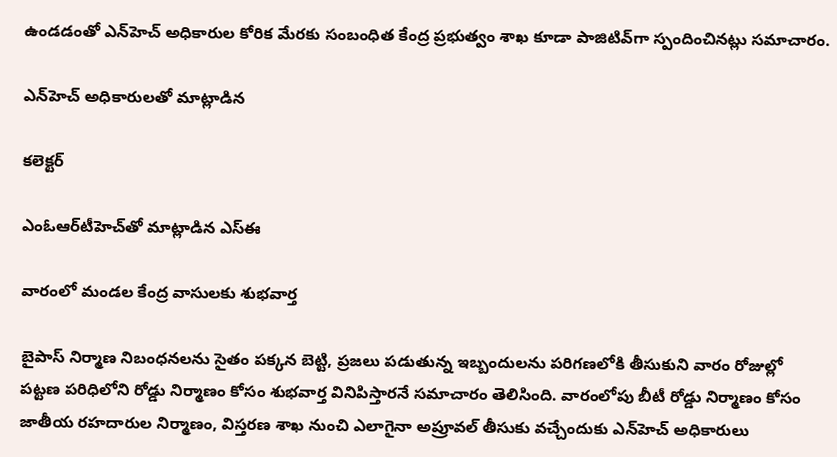ఉండడంతో ఎన్‌హెచ్‌ అధికారుల కోరిక మేరకు సంబంధిత కేంద్ర ప్రభుత్వం శాఖ కూడా పాజిటివ్‌గా స్పందించినట్లు సమాచారం.

ఎన్‌హెచ్‌ అధికారులతో మాట్లాడిన

కలెక్టర్‌

ఎంఓఆర్‌టీహెచ్‌తో మాట్లాడిన ఎస్‌ఈ

వారంలో మండల కేంద్ర వాసులకు శుభవార్త

బైపాస్‌ నిర్మాణ నిబంధనలను సైతం పక్కన బెట్టి, ప్రజలు పడుతున్న ఇబ్బందులను పరిగణలోకి తీసుకుని వారం రోజుల్లో పట్టణ పరిధిలోని రోడ్డు నిర్మాణం కోసం శుభవార్త వినిపిస్తారనే సమాచారం తెలిసింది. వారంలోపు బీటీ రోడ్డు నిర్మాణం కోసం జాతీయ రహదారుల నిర్మాణం, విస్తరణ శాఖ నుంచి ఎలాగైనా అప్రూవల్‌ తీసుకు వచ్చేందుకు ఎన్‌హెచ్‌ అధికారులు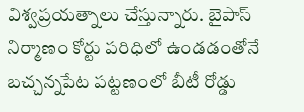విశ్వప్రయత్నాలు చేస్తున్నారు. బైపాస్‌ నిర్మాణం కోర్టు పరిధిలో ఉండడంతోనే బచ్చన్నపేట పట్టణంలో బీటీ రోడ్డు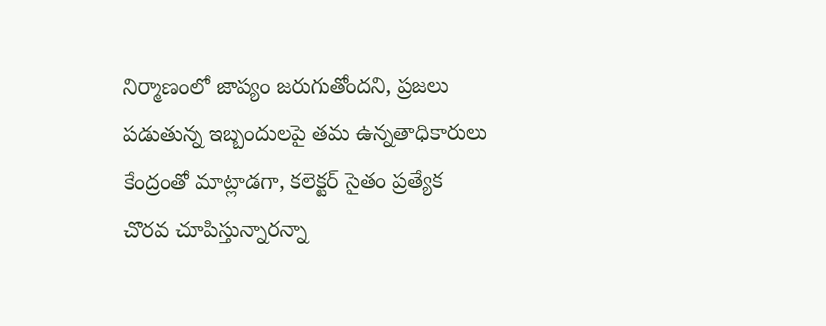నిర్మాణంలో జాప్యం జరుగుతోందని, ప్రజలు పడుతున్న ఇబ్బందులపై తమ ఉన్నతాధికారులు కేంద్రంతో మాట్లాడగా, కలెక్టర్‌ సైతం ప్రత్యేక చొరవ చూపిస్తున్నారన్నా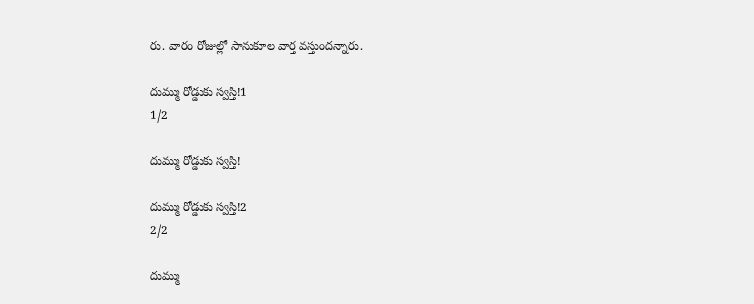రు. వారం రోజుల్లో సానుకూల వార్త వస్తుందన్నారు.

దుమ్ము రోడ్డుకు స్వస్తి!1
1/2

దుమ్ము రోడ్డుకు స్వస్తి!

దుమ్ము రోడ్డుకు స్వస్తి!2
2/2

దుమ్ము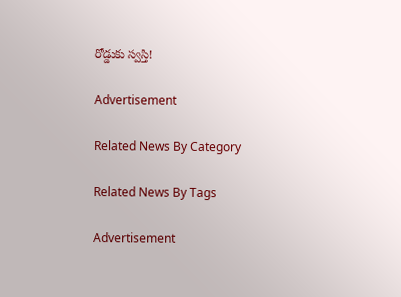రోడ్డుకు స్వస్తి!

Advertisement

Related News By Category

Related News By Tags

Advertisement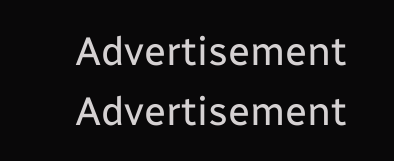Advertisement
Advertisement